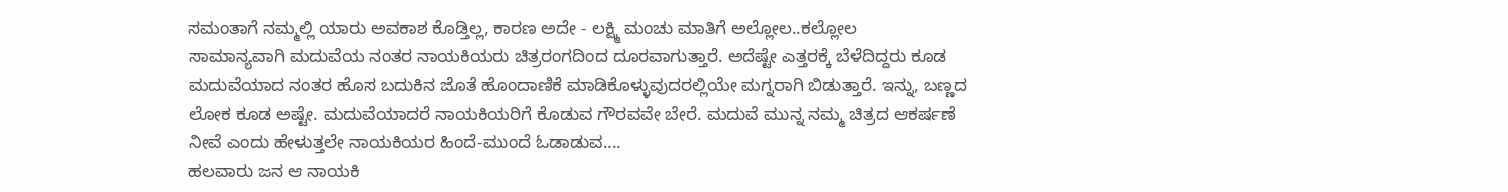ಸಮಂತಾಗೆ ನಮ್ಮಲ್ಲಿ ಯಾರು ಅವಕಾಶ ಕೊಡ್ತಿಲ್ಲ, ಕಾರಣ ಅದೇ - ಲಕ್ಷ್ಮಿ ಮಂಚು ಮಾತಿಗೆ ಅಲ್ಲೋಲ..ಕಲ್ಲೋಲ
ಸಾಮಾನ್ಯವಾಗಿ ಮದುವೆಯ ನಂತರ ನಾಯಕಿಯರು ಚಿತ್ರರಂಗದಿಂದ ದೂರವಾಗುತ್ತಾರೆ. ಅದೆಷ್ಟೇ ಎತ್ತರಕ್ಕೆ ಬೆಳೆದಿದ್ದರು ಕೂಡ ಮದುವೆಯಾದ ನಂತರ ಹೊಸ ಬದುಕಿನ ಜೊತೆ ಹೊಂದಾಣಿಕೆ ಮಾಡಿಕೊಳ್ಳುವುದರಲ್ಲಿಯೇ ಮಗ್ನರಾಗಿ ಬಿಡುತ್ತಾರೆ. ಇನ್ನು, ಬಣ್ಣದ ಲೋಕ ಕೂಡ ಅಷ್ಟೇ. ಮದುವೆಯಾದರೆ ನಾಯಕಿಯರಿಗೆ ಕೊಡುವ ಗೌರವವೇ ಬೇರೆ. ಮದುವೆ ಮುನ್ನ ನಮ್ಮ ಚಿತ್ರದ ಆಕರ್ಷಣೆ ನೀವೆ ಎಂದು ಹೇಳುತ್ತಲೇ ನಾಯಕಿಯರ ಹಿಂದೆ-ಮುಂದೆ ಓಡಾಡುವ....
ಹಲವಾರು ಜನ ಆ ನಾಯಕಿ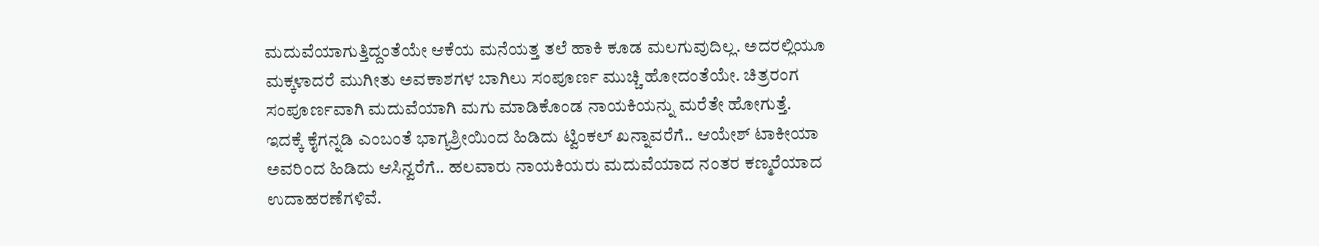ಮದುವೆಯಾಗುತ್ತಿದ್ದಂತೆಯೇ ಆಕೆಯ ಮನೆಯತ್ತ ತಲೆ ಹಾಕಿ ಕೂಡ ಮಲಗುವುದಿಲ್ಲ. ಅದರಲ್ಲಿಯೂ ಮಕ್ಕಳಾದರೆ ಮುಗೀತು ಅವಕಾಶಗಳ ಬಾಗಿಲು ಸಂಪೂರ್ಣ ಮುಚ್ಚಿ ಹೋದಂತೆಯೇ. ಚಿತ್ರರಂಗ ಸಂಪೂರ್ಣವಾಗಿ ಮದುವೆಯಾಗಿ ಮಗು ಮಾಡಿಕೊಂಡ ನಾಯಕಿಯನ್ನು ಮರೆತೇ ಹೋಗುತ್ತೆ. ಇದಕ್ಕೆ ಕೈಗನ್ನಡಿ ಎಂಬಂತೆ ಭಾಗ್ಯಶ್ರೀಯಿಂದ ಹಿಡಿದು ಟ್ವಿಂಕಲ್ ಖನ್ನಾವರೆಗೆ.. ಆಯೇಶ್ ಟಾಕೀಯಾ ಅವರಿಂದ ಹಿಡಿದು ಆಸಿನ್ವರೆಗೆ.. ಹಲವಾರು ನಾಯಕಿಯರು ಮದುವೆಯಾದ ನಂತರ ಕಣ್ಮರೆಯಾದ ಉದಾಹರಣೆಗಳಿವೆ.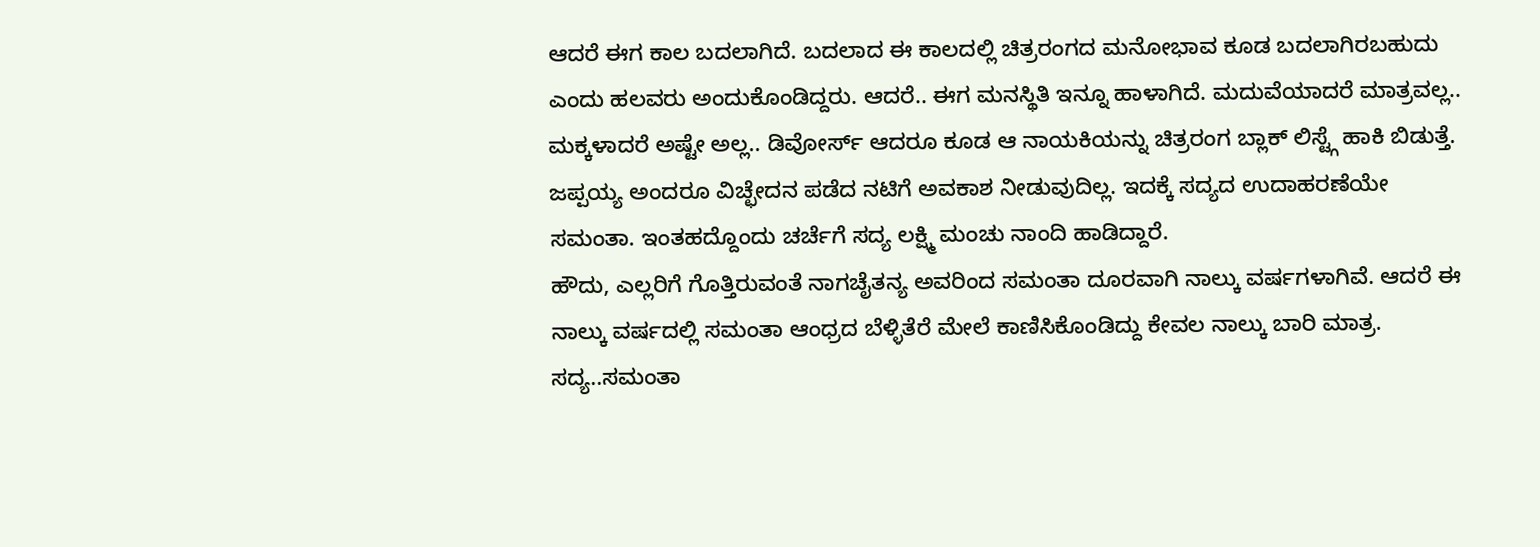ಆದರೆ ಈಗ ಕಾಲ ಬದಲಾಗಿದೆ. ಬದಲಾದ ಈ ಕಾಲದಲ್ಲಿ ಚಿತ್ರರಂಗದ ಮನೋಭಾವ ಕೂಡ ಬದಲಾಗಿರಬಹುದು ಎಂದು ಹಲವರು ಅಂದುಕೊಂಡಿದ್ದರು. ಆದರೆ.. ಈಗ ಮನಸ್ಥಿತಿ ಇನ್ನೂ ಹಾಳಾಗಿದೆ. ಮದುವೆಯಾದರೆ ಮಾತ್ರವಲ್ಲ.. ಮಕ್ಕಳಾದರೆ ಅಷ್ಟೇ ಅಲ್ಲ.. ಡಿವೋರ್ಸ್ ಆದರೂ ಕೂಡ ಆ ನಾಯಕಿಯನ್ನು ಚಿತ್ರರಂಗ ಬ್ಲಾಕ್ ಲಿಸ್ಟ್ಗೆ ಹಾಕಿ ಬಿಡುತ್ತೆ. ಜಪ್ಪಯ್ಯ ಅಂದರೂ ವಿಚ್ಛೇದನ ಪಡೆದ ನಟಿಗೆ ಅವಕಾಶ ನೀಡುವುದಿಲ್ಲ. ಇದಕ್ಕೆ ಸದ್ಯದ ಉದಾಹರಣೆಯೇ ಸಮಂತಾ. ಇಂತಹದ್ದೊಂದು ಚರ್ಚೆಗೆ ಸದ್ಯ ಲಕ್ಷ್ಮಿ ಮಂಚು ನಾಂದಿ ಹಾಡಿದ್ದಾರೆ.
ಹೌದು, ಎಲ್ಲರಿಗೆ ಗೊತ್ತಿರುವಂತೆ ನಾಗಚೈತನ್ಯ ಅವರಿಂದ ಸಮಂತಾ ದೂರವಾಗಿ ನಾಲ್ಕು ವರ್ಷಗಳಾಗಿವೆ. ಆದರೆ ಈ ನಾಲ್ಕು ವರ್ಷದಲ್ಲಿ ಸಮಂತಾ ಆಂಧ್ರದ ಬೆಳ್ಳಿತೆರೆ ಮೇಲೆ ಕಾಣಿಸಿಕೊಂಡಿದ್ದು ಕೇವಲ ನಾಲ್ಕು ಬಾರಿ ಮಾತ್ರ. ಸದ್ಯ..ಸಮಂತಾ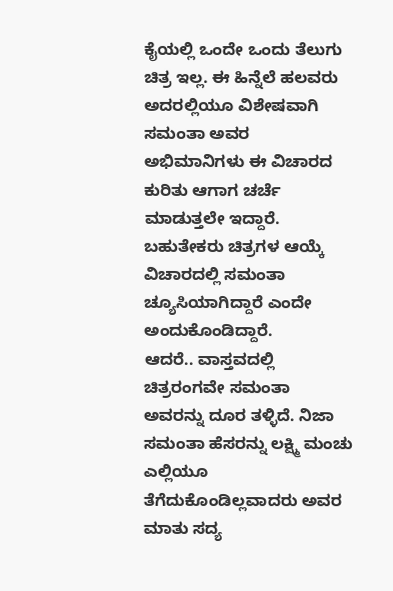ಕೈಯಲ್ಲಿ ಒಂದೇ ಒಂದು ತೆಲುಗು ಚಿತ್ರ ಇಲ್ಲ. ಈ ಹಿನ್ನೆಲೆ ಹಲವರು ಅದರಲ್ಲಿಯೂ ವಿಶೇಷವಾಗಿ ಸಮಂತಾ ಅವರ ಅಭಿಮಾನಿಗಳು ಈ ವಿಚಾರದ ಕುರಿತು ಆಗಾಗ ಚರ್ಚೆ ಮಾಡುತ್ತಲೇ ಇದ್ದಾರೆ. ಬಹುತೇಕರು ಚಿತ್ರಗಳ ಆಯ್ಕೆ ವಿಚಾರದಲ್ಲಿ ಸಮಂತಾ ಚ್ಯೂಸಿಯಾಗಿದ್ದಾರೆ ಎಂದೇ ಅಂದುಕೊಂಡಿದ್ದಾರೆ.
ಆದರೆ.. ವಾಸ್ತವದಲ್ಲಿ ಚಿತ್ರರಂಗವೇ ಸಮಂತಾ ಅವರನ್ನು ದೂರ ತಳ್ಳಿದೆ. ನಿಜಾ ಸಮಂತಾ ಹೆಸರನ್ನು ಲಕ್ಷ್ಮಿ ಮಂಚು ಎಲ್ಲಿಯೂ ತೆಗೆದುಕೊಂಡಿಲ್ಲವಾದರು ಅವರ ಮಾತು ಸದ್ಯ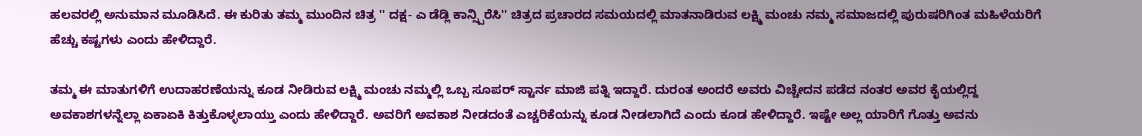ಹಲವರಲ್ಲಿ ಅನುಮಾನ ಮೂಡಿಸಿದೆ. ಈ ಕುರಿತು ತಮ್ಮ ಮುಂದಿನ ಚಿತ್ರ '' ದಕ್ಷ- ಎ ಡೆಡ್ಲಿ ಕಾನ್ಸ್ಪಿರೆಸಿ'' ಚಿತ್ರದ ಪ್ರಚಾರದ ಸಮಯದಲ್ಲಿ ಮಾತನಾಡಿರುವ ಲಕ್ಷ್ಮಿ ಮಂಚು ನಮ್ಮ ಸಮಾಜದಲ್ಲಿ ಪುರುಷರಿಗಿಂತ ಮಹಿಳೆಯರಿಗೆ ಹೆಚ್ಚು ಕಷ್ಟಗಳು ಎಂದು ಹೇಳಿದ್ದಾರೆ.

ತಮ್ಮ ಈ ಮಾತುಗಳಿಗೆ ಉದಾಹರಣೆಯನ್ನು ಕೂಡ ನೀಡಿರುವ ಲಕ್ಷ್ಮಿ ಮಂಚು ನಮ್ಮಲ್ಲಿ ಒಬ್ಬ ಸೂಪರ್ ಸ್ಟಾರ್ನ ಮಾಜಿ ಪತ್ನಿ ಇದ್ದಾರೆ. ದುರಂತ ಅಂದರೆ ಅವರು ವಿಚ್ಚೇದನ ಪಡೆದ ನಂತರ ಅವರ ಕೈಯಲ್ಲಿದ್ದ ಅವಕಾಶಗಳನ್ನೆಲ್ಲಾ ಏಕಾಏಕಿ ಕಿತ್ತುಕೊಳ್ಳಲಾಯ್ತು ಎಂದು ಹೇಳಿದ್ದಾರೆ. ಅವರಿಗೆ ಅವಕಾಶ ನೀಡದಂತೆ ಎಚ್ಚರಿಕೆಯನ್ನು ಕೂಡ ನೀಡಲಾಗಿದೆ ಎಂದು ಕೂಡ ಹೇಳಿದ್ದಾರೆ. ಇಷ್ಟೇ ಅಲ್ಲ ಯಾರಿಗೆ ಗೊತ್ತು ಅವನು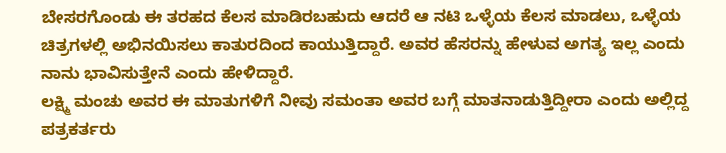ಬೇಸರಗೊಂಡು ಈ ತರಹದ ಕೆಲಸ ಮಾಡಿರಬಹುದು ಆದರೆ ಆ ನಟಿ ಒಳ್ಳೆಯ ಕೆಲಸ ಮಾಡಲು, ಒಳ್ಳೆಯ ಚಿತ್ರಗಳಲ್ಲಿ ಅಭಿನಯಿಸಲು ಕಾತುರದಿಂದ ಕಾಯುತ್ತಿದ್ದಾರೆ. ಅವರ ಹೆಸರನ್ನು ಹೇಳುವ ಅಗತ್ಯ ಇಲ್ಲ ಎಂದು ನಾನು ಭಾವಿಸುತ್ತೇನೆ ಎಂದು ಹೇಳಿದ್ದಾರೆ.
ಲಕ್ಷ್ಮಿ ಮಂಚು ಅವರ ಈ ಮಾತುಗಳಿಗೆ ನೀವು ಸಮಂತಾ ಅವರ ಬಗ್ಗೆ ಮಾತನಾಡುತ್ತಿದ್ದೀರಾ ಎಂದು ಅಲ್ಲಿದ್ದ ಪತ್ರಕರ್ತರು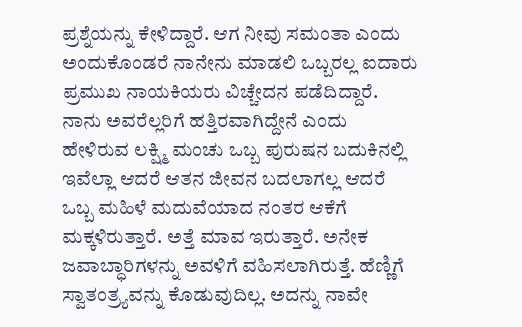ಪ್ರಶ್ನೆಯನ್ನು ಕೇಳಿದ್ದಾರೆ. ಆಗ ನೀವು ಸಮಂತಾ ಎಂದು ಅಂದುಕೊಂಡರೆ ನಾನೇನು ಮಾಡಲಿ ಒಬ್ಬರಲ್ಲ ಐದಾರು ಪ್ರಮುಖ ನಾಯಕಿಯರು ವಿಚ್ಚೇದನ ಪಡೆದಿದ್ದಾರೆ. ನಾನು ಅವರೆಲ್ಲರಿಗೆ ಹತ್ತಿರವಾಗಿದ್ದೇನೆ ಎಂದು ಹೇಳಿರುವ ಲಕ್ಷ್ಮಿ ಮಂಚು ಒಬ್ಬ ಪುರುಷನ ಬದುಕಿನಲ್ಲಿ ಇವೆಲ್ಲಾ ಆದರೆ ಆತನ ಜೀವನ ಬದಲಾಗಲ್ಲ ಆದರೆ ಒಬ್ಬ ಮಹಿಳೆ ಮದುವೆಯಾದ ನಂತರ ಆಕೆಗೆ ಮಕ್ಕಳಿರುತ್ತಾರೆ. ಅತ್ತೆ ಮಾವ ಇರುತ್ತಾರೆ. ಅನೇಕ ಜವಾಬ್ಧಾರಿಗಳನ್ನು ಅವಳಿಗೆ ವಹಿಸಲಾಗಿರುತ್ತೆ. ಹೆಣ್ಣಿಗೆ ಸ್ವಾತಂತ್ರ್ಯವನ್ನು ಕೊಡುವುದಿಲ್ಲ. ಅದನ್ನು ನಾವೇ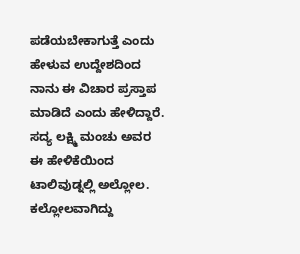ಪಡೆಯಬೇಕಾಗುತ್ತೆ ಎಂದು ಹೇಳುವ ಉದ್ದೇಶದಿಂದ ನಾನು ಈ ವಿಚಾರ ಪ್ರಸ್ತಾಪ ಮಾಡಿದೆ ಎಂದು ಹೇಳಿದ್ದಾರೆ.
ಸದ್ಯ ಲಕ್ಷ್ಮಿ ಮಂಚು ಅವರ ಈ ಹೇಳಿಕೆಯಿಂದ ಟಾಲಿವುಡ್ನಲ್ಲಿ ಅಲ್ಲೋಲ. ಕಲ್ಲೋಲವಾಗಿದ್ದು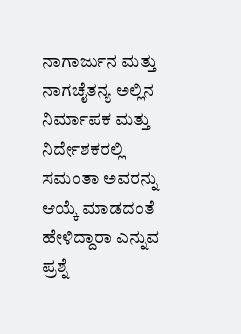ನಾಗಾರ್ಜುನ ಮತ್ತು ನಾಗಚೈತನ್ಯ ಅಲ್ಲಿನ ನಿರ್ಮಾಪಕ ಮತ್ತು ನಿರ್ದೇಶಕರಲ್ಲಿ ಸಮಂತಾ ಅವರನ್ನು ಆಯ್ಕೆ ಮಾಡದಂತೆ ಹೇಳಿದ್ದಾರಾ ಎನ್ನುವ ಪ್ರಶ್ನೆ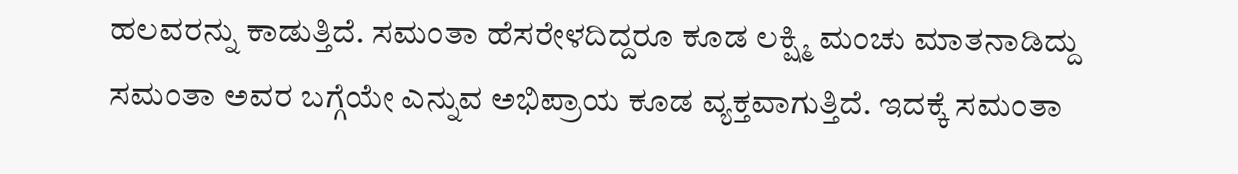ಹಲವರನ್ನು ಕಾಡುತ್ತಿದೆ. ಸಮಂತಾ ಹೆಸರೇಳದಿದ್ದರೂ ಕೂಡ ಲಕ್ಷ್ಮಿ ಮಂಚು ಮಾತನಾಡಿದ್ದು ಸಮಂತಾ ಅವರ ಬಗ್ಗೆಯೇ ಎನ್ನುವ ಅಭಿಪ್ರಾಯ ಕೂಡ ವ್ಯಕ್ತವಾಗುತ್ತಿದೆ. ಇದಕ್ಕೆ ಸಮಂತಾ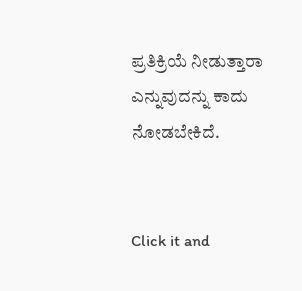ಪ್ರತಿಕ್ರಿಯೆ ನೀಡುತ್ತಾರಾ ಎನ್ನುವುದನ್ನು ಕಾದು ನೋಡಬೇಕಿದೆ.


Click it and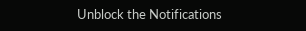Unblock the Notifications